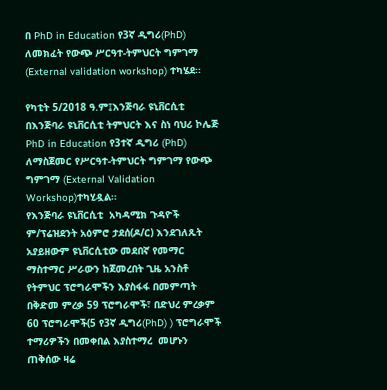በ PhD in Education የ3ኛ ዲግሪ(PhD) ለመክፈት የውጭ ሥርዓተ-ትምህርት ግምገማ (External validation workshop) ተካሄደ፡፡

የካቲት 5/2018 ዓ.ም፤እንጅባራ ዩኒቨርሲቲ
በእንጅባራ ዩኒቨርሲቲ ትምህርት እና ስነ ባህሪ ኮሌጅ PhD in Education የ3ተኛ ዲግሪ (PhD) ለማስጀመር የሥርዓተ-ትምህርት ግምገማ የውጭ ግምገማ (External Validation Workshop)ተካሂዷል፡፡
የእንጅባራ ዩኒቨርሲቲ  አካዳሚክ ጉዳዮች ም/ፕሬዝደንት አዕምሮ ታደሰ(ዶ/ር) እንደገለጹት አያይዘውም ዩኒቨርሲቲው መደበኛ የመማር ማስተማር ሥራውን ከጀመረበት ጊዜ አንስቶ የትምህር ፕሮግራሞችን እያስፋፋ በመምጣት በቅድመ ምረቃ 59 ፕሮግራሞች፣ በድህረ ምረቃም 60 ፕሮግራሞች(5 የ3ኛ ዲግሪ(PhD) ) ፕሮግራሞች ተማሪዎችን በመቀበል እያስተማረ  መሆኑን ጠቅሰው ዛሬ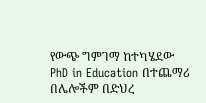የውጭ ግምገማ ከተካሄደው PhD in Education በተጨማሪ በሌሎችም በድህረ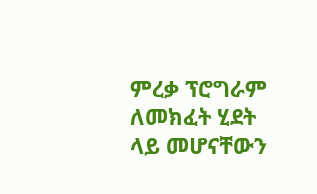ምረቃ ፕሮግራም ለመክፈት ሂደት ላይ መሆናቸውን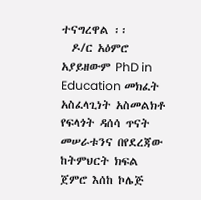ተናግረዋል ፡፡
  ዶ/ር አዕምሮ አያይዘውም PhD in Education መክፈት አስፈላጊነት አስመልክቶ የፍላጎት ዳሰሳ ጥናት መሠራቱንና በየደረጃው  ከትምህርት ክፍል ጀምሮ እሰከ ኮሌጅ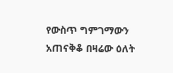የውስጥ ግምገማውን አጠናቅቆ በዛሬው ዕለት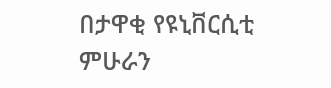በታዋቂ የዩኒቨርሲቲ ምሁራን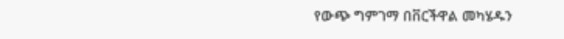የውጭ ግምገማ በቨርችዋል መካሄዱን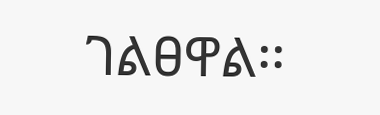ገልፀዋል፡፡